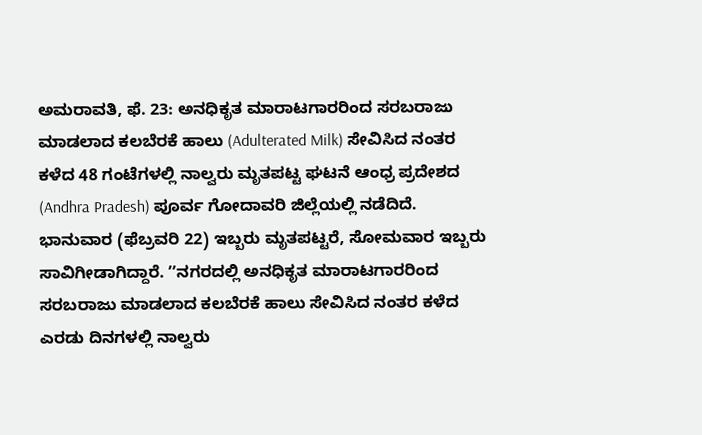ಅಮರಾವತಿ, ಫೆ. 23: ಅನಧಿಕೃತ ಮಾರಾಟಗಾರರಿಂದ ಸರಬರಾಜು ಮಾಡಲಾದ ಕಲಬೆರಕೆ ಹಾಲು (Adulterated Milk) ಸೇವಿಸಿದ ನಂತರ ಕಳೆದ 48 ಗಂಟೆಗಳಲ್ಲಿ ನಾಲ್ವರು ಮೃತಪಟ್ಟ ಘಟನೆ ಆಂಧ್ರ ಪ್ರದೇಶದ (Andhra Pradesh) ಪೂರ್ವ ಗೋದಾವರಿ ಜಿಲ್ಲೆಯಲ್ಲಿ ನಡೆದಿದೆ. ಭಾನುವಾರ (ಫೆಬ್ರವರಿ 22) ಇಬ್ಬರು ಮೃತಪಟ್ಟರೆ, ಸೋಮವಾರ ಇಬ್ಬರು ಸಾವಿಗೀಡಾಗಿದ್ದಾರೆ. ʼʼನಗರದಲ್ಲಿ ಅನಧಿಕೃತ ಮಾರಾಟಗಾರರಿಂದ ಸರಬರಾಜು ಮಾಡಲಾದ ಕಲಬೆರಕೆ ಹಾಲು ಸೇವಿಸಿದ ನಂತರ ಕಳೆದ ಎರಡು ದಿನಗಳಲ್ಲಿ ನಾಲ್ವರು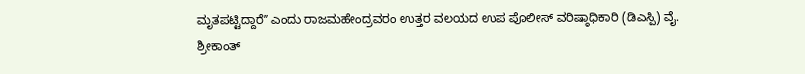ಮೃತಪಟ್ಟಿದ್ದಾರೆʼʼ ಎಂದು ರಾಜಮಹೇಂದ್ರವರಂ ಉತ್ತರ ವಲಯದ ಉಪ ಪೊಲೀಸ್ ವರಿಷ್ಠಾಧಿಕಾರಿ (ಡಿಎಸ್ಪಿ) ವೈ. ಶ್ರೀಕಾಂತ್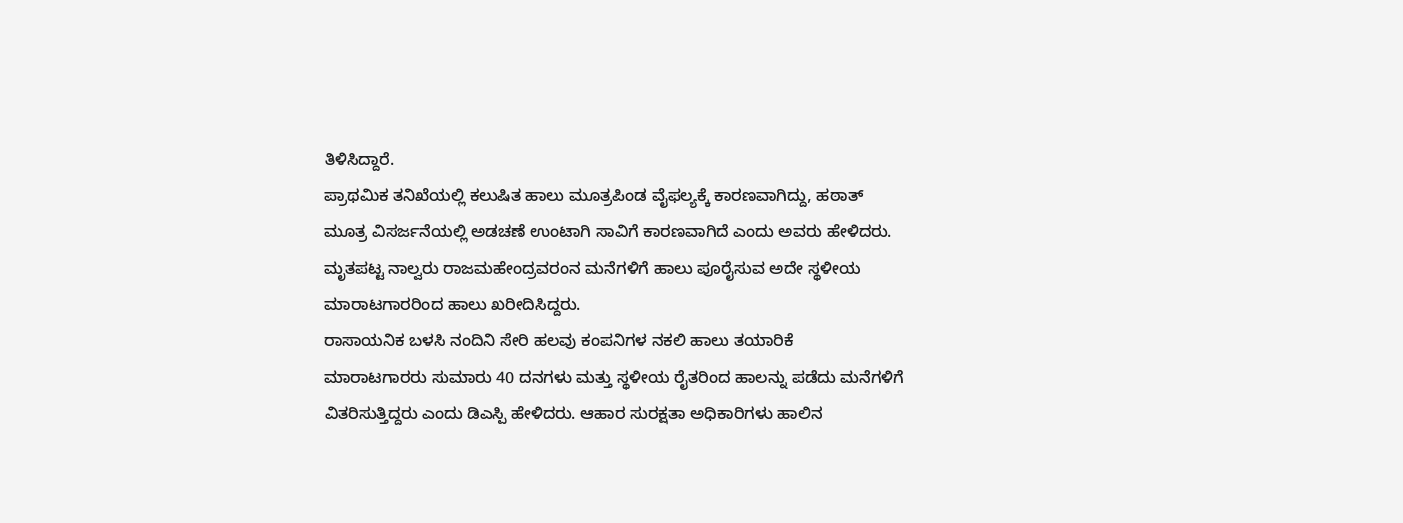ತಿಳಿಸಿದ್ದಾರೆ.
ಪ್ರಾಥಮಿಕ ತನಿಖೆಯಲ್ಲಿ ಕಲುಷಿತ ಹಾಲು ಮೂತ್ರಪಿಂಡ ವೈಫಲ್ಯಕ್ಕೆ ಕಾರಣವಾಗಿದ್ದು, ಹಠಾತ್ ಮೂತ್ರ ವಿಸರ್ಜನೆಯಲ್ಲಿ ಅಡಚಣೆ ಉಂಟಾಗಿ ಸಾವಿಗೆ ಕಾರಣವಾಗಿದೆ ಎಂದು ಅವರು ಹೇಳಿದರು. ಮೃತಪಟ್ಟ ನಾಲ್ವರು ರಾಜಮಹೇಂದ್ರವರಂನ ಮನೆಗಳಿಗೆ ಹಾಲು ಪೂರೈಸುವ ಅದೇ ಸ್ಥಳೀಯ ಮಾರಾಟಗಾರರಿಂದ ಹಾಲು ಖರೀದಿಸಿದ್ದರು.
ರಾಸಾಯನಿಕ ಬಳಸಿ ನಂದಿನಿ ಸೇರಿ ಹಲವು ಕಂಪನಿಗಳ ನಕಲಿ ಹಾಲು ತಯಾರಿಕೆ
ಮಾರಾಟಗಾರರು ಸುಮಾರು 40 ದನಗಳು ಮತ್ತು ಸ್ಥಳೀಯ ರೈತರಿಂದ ಹಾಲನ್ನು ಪಡೆದು ಮನೆಗಳಿಗೆ ವಿತರಿಸುತ್ತಿದ್ದರು ಎಂದು ಡಿಎಸ್ಪಿ ಹೇಳಿದರು. ಆಹಾರ ಸುರಕ್ಷತಾ ಅಧಿಕಾರಿಗಳು ಹಾಲಿನ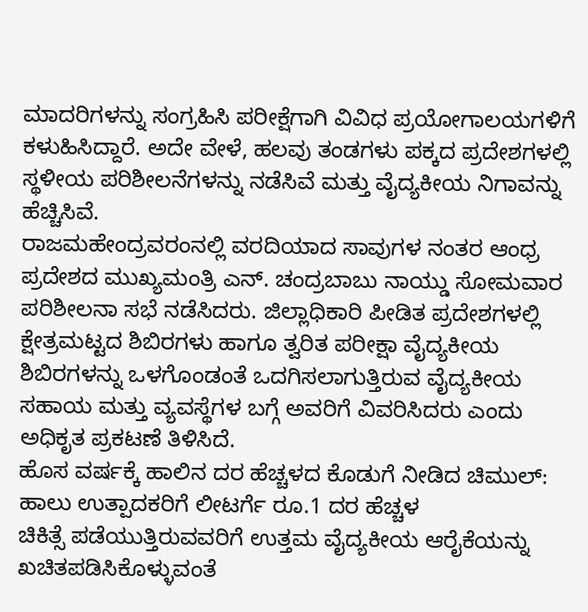ಮಾದರಿಗಳನ್ನು ಸಂಗ್ರಹಿಸಿ ಪರೀಕ್ಷೆಗಾಗಿ ವಿವಿಧ ಪ್ರಯೋಗಾಲಯಗಳಿಗೆ ಕಳುಹಿಸಿದ್ದಾರೆ. ಅದೇ ವೇಳೆ, ಹಲವು ತಂಡಗಳು ಪಕ್ಕದ ಪ್ರದೇಶಗಳಲ್ಲಿ ಸ್ಥಳೀಯ ಪರಿಶೀಲನೆಗಳನ್ನು ನಡೆಸಿವೆ ಮತ್ತು ವೈದ್ಯಕೀಯ ನಿಗಾವನ್ನು ಹೆಚ್ಚಿಸಿವೆ.
ರಾಜಮಹೇಂದ್ರವರಂನಲ್ಲಿ ವರದಿಯಾದ ಸಾವುಗಳ ನಂತರ ಆಂಧ್ರ ಪ್ರದೇಶದ ಮುಖ್ಯಮಂತ್ರಿ ಎನ್. ಚಂದ್ರಬಾಬು ನಾಯ್ಡು ಸೋಮವಾರ ಪರಿಶೀಲನಾ ಸಭೆ ನಡೆಸಿದರು. ಜಿಲ್ಲಾಧಿಕಾರಿ ಪೀಡಿತ ಪ್ರದೇಶಗಳಲ್ಲಿ ಕ್ಷೇತ್ರಮಟ್ಟದ ಶಿಬಿರಗಳು ಹಾಗೂ ತ್ವರಿತ ಪರೀಕ್ಷಾ ವೈದ್ಯಕೀಯ ಶಿಬಿರಗಳನ್ನು ಒಳಗೊಂಡಂತೆ ಒದಗಿಸಲಾಗುತ್ತಿರುವ ವೈದ್ಯಕೀಯ ಸಹಾಯ ಮತ್ತು ವ್ಯವಸ್ಥೆಗಳ ಬಗ್ಗೆ ಅವರಿಗೆ ವಿವರಿಸಿದರು ಎಂದು ಅಧಿಕೃತ ಪ್ರಕಟಣೆ ತಿಳಿಸಿದೆ.
ಹೊಸ ವರ್ಷಕ್ಕೆ ಹಾಲಿನ ದರ ಹೆಚ್ಚಳದ ಕೊಡುಗೆ ನೀಡಿದ ಚಿಮುಲ್: ಹಾಲು ಉತ್ಪಾದಕರಿಗೆ ಲೀಟರ್ಗೆ ರೂ.1 ದರ ಹೆಚ್ಚಳ
ಚಿಕಿತ್ಸೆ ಪಡೆಯುತ್ತಿರುವವರಿಗೆ ಉತ್ತಮ ವೈದ್ಯಕೀಯ ಆರೈಕೆಯನ್ನು ಖಚಿತಪಡಿಸಿಕೊಳ್ಳುವಂತೆ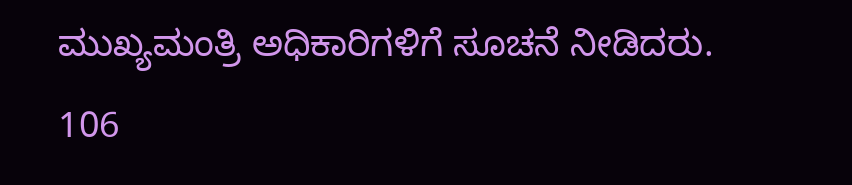ಮುಖ್ಯಮಂತ್ರಿ ಅಧಿಕಾರಿಗಳಿಗೆ ಸೂಚನೆ ನೀಡಿದರು. 106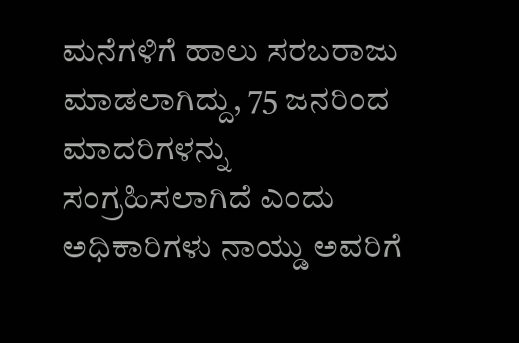ಮನೆಗಳಿಗೆ ಹಾಲು ಸರಬರಾಜು ಮಾಡಲಾಗಿದ್ದು, 75 ಜನರಿಂದ ಮಾದರಿಗಳನ್ನು ಸಂಗ್ರಹಿಸಲಾಗಿದೆ ಎಂದು ಅಧಿಕಾರಿಗಳು ನಾಯ್ಡು ಅವರಿಗೆ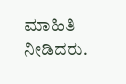ಮಾಹಿತಿ ನೀಡಿದರು.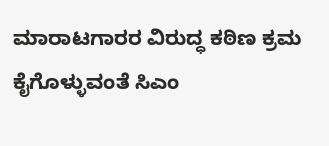ಮಾರಾಟಗಾರರ ವಿರುದ್ಧ ಕಠಿಣ ಕ್ರಮ ಕೈಗೊಳ್ಳುವಂತೆ ಸಿಎಂ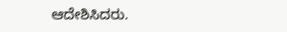ಆದೇಶಿಸಿದರು.